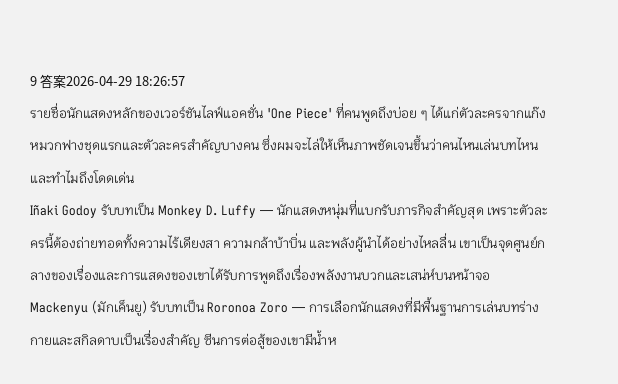9 答案2026-04-29 18:26:57
รายชื่อนักแสดงหลักของเวอร์ชันไลฟ์แอคชั่น 'One Piece' ที่คนพูดถึงบ่อย ๆ ได้แก่ตัวละครจากแก๊งหมวกฟางชุดแรกและตัวละครสำคัญบางคน ซึ่งผมจะไล่ให้เห็นภาพชัดเจนขึ้นว่าคนไหนเล่นบทไหนและทำไมถึงโดดเด่น
Iñaki Godoy รับบทเป็น Monkey D. Luffy — นักแสดงหนุ่มที่แบกรับภารกิจสำคัญสุด เพราะตัวละครนี้ต้องถ่ายทอดทั้งความไร้เดียงสา ความกล้าบ้าบิ่น และพลังผู้นำได้อย่างไหลลื่น เขาเป็นจุดศูนย์กลางของเรื่องและการแสดงของเขาได้รับการพูดถึงเรื่องพลังงานบวกและเสน่ห์บนหน้าจอ
Mackenyu (มักเค็นยู) รับบทเป็น Roronoa Zoro — การเลือกนักแสดงที่มีพื้นฐานการเล่นบทร่างกายและสกิลดาบเป็นเรื่องสำคัญ ซีนการต่อสู้ของเขามีน้ำห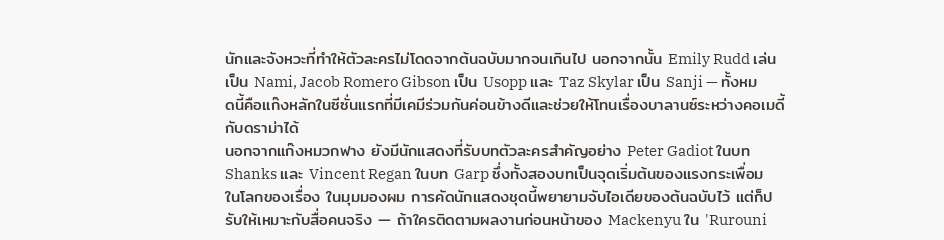นักและจังหวะที่ทำให้ตัวละครไม่โดดจากต้นฉบับมากจนเกินไป นอกจากนั้น Emily Rudd เล่นเป็น Nami, Jacob Romero Gibson เป็น Usopp และ Taz Skylar เป็น Sanji — ทั้งหมดนี้คือแก๊งหลักในซีซั่นแรกที่มีเคมีร่วมกันค่อนข้างดีและช่วยให้โทนเรื่องบาลานซ์ระหว่างคอเมดี้กับดราม่าได้
นอกจากแก๊งหมวกฟาง ยังมีนักแสดงที่รับบทตัวละครสำคัญอย่าง Peter Gadiot ในบท Shanks และ Vincent Regan ในบท Garp ซึ่งทั้งสองบทเป็นจุดเริ่มต้นของแรงกระเพื่อมในโลกของเรื่อง ในมุมมองผม การคัดนักแสดงชุดนี้พยายามจับไอเดียของต้นฉบับไว้ แต่ก็ปรับให้เหมาะกับสื่อคนจริง — ถ้าใครติดตามผลงานก่อนหน้าของ Mackenyu ใน 'Rurouni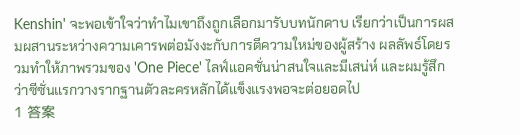Kenshin' จะพอเข้าใจว่าทำไมเขาถึงถูกเลือกมารับบทนักดาบ เรียกว่าเป็นการผสมผสานระหว่างความเคารพต่อมังงะกับการตีความใหม่ของผู้สร้าง ผลลัพธ์โดยรวมทำให้ภาพรวมของ 'One Piece' ไลฟ์แอคชั่นน่าสนใจและมีเสน่ห์ และผมรู้สึกว่าซีซั่นแรกวางรากฐานตัวละครหลักได้แข็งแรงพอจะต่อยอดไป
1 答案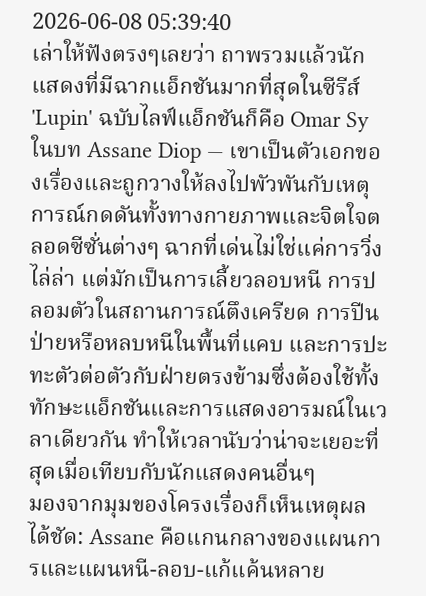2026-06-08 05:39:40
เล่าให้ฟังตรงๆเลยว่า ถาพรวมแล้วนักแสดงที่มีฉากแอ็กชันมากที่สุดในซีรีส์ 'Lupin' ฉบับไลฟ์แอ็กชันก็คือ Omar Sy ในบท Assane Diop — เขาเป็นตัวเอกของเรื่องและถูกวางให้ลงไปพัวพันกับเหตุการณ์กดดันทั้งทางกายภาพและจิตใจตลอดซีซั่นต่างๆ ฉากที่เด่นไม่ใช่แค่การวิ่งไล่ล่า แต่มักเป็นการเลี้ยวลอบหนี การปลอมตัวในสถานการณ์ตึงเครียด การปีนป่ายหรือหลบหนีในพื้นที่แคบ และการปะทะตัวต่อตัวกับฝ่ายตรงข้ามซึ่งต้องใช้ทั้งทักษะแอ็กชันและการแสดงอารมณ์ในเวลาเดียวกัน ทำให้เวลานับว่าน่าจะเยอะที่สุดเมื่อเทียบกับนักแสดงคนอื่นๆ
มองจากมุมของโครงเรื่องก็เห็นเหตุผลได้ชัด: Assane คือแกนกลางของแผนการและแผนหนี-ลอบ-แก้แค้นหลาย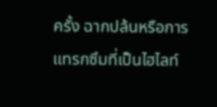ครั้ง ฉากปล้นหรือการแทรกซึมที่เป็นไฮไลท์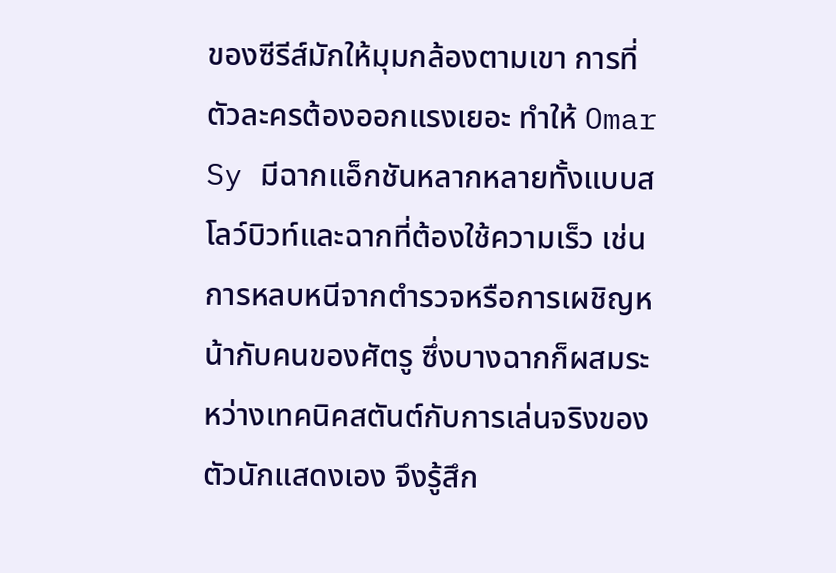ของซีรีส์มักให้มุมกล้องตามเขา การที่ตัวละครต้องออกแรงเยอะ ทำให้ Omar Sy มีฉากแอ็กชันหลากหลายทั้งแบบสโลว์บิวท์และฉากที่ต้องใช้ความเร็ว เช่น การหลบหนีจากตำรวจหรือการเผชิญหน้ากับคนของศัตรู ซึ่งบางฉากก็ผสมระหว่างเทคนิคสตันต์กับการเล่นจริงของตัวนักแสดงเอง จึงรู้สึก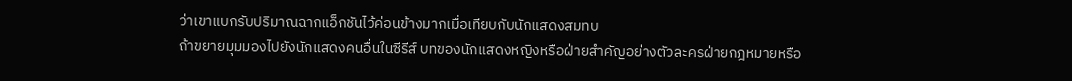ว่าเขาแบกรับปริมาณฉากแอ็กชันไว้ค่อนข้างมากเมื่อเทียบกับนักแสดงสมทบ
ถ้าขยายมุมมองไปยังนักแสดงคนอื่นในซีรีส์ บทของนักแสดงหญิงหรือฝ่ายสำคัญอย่างตัวละครฝ่ายกฎหมายหรือ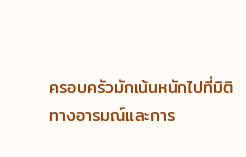ครอบครัวมักเน้นหนักไปที่มิติทางอารมณ์และการ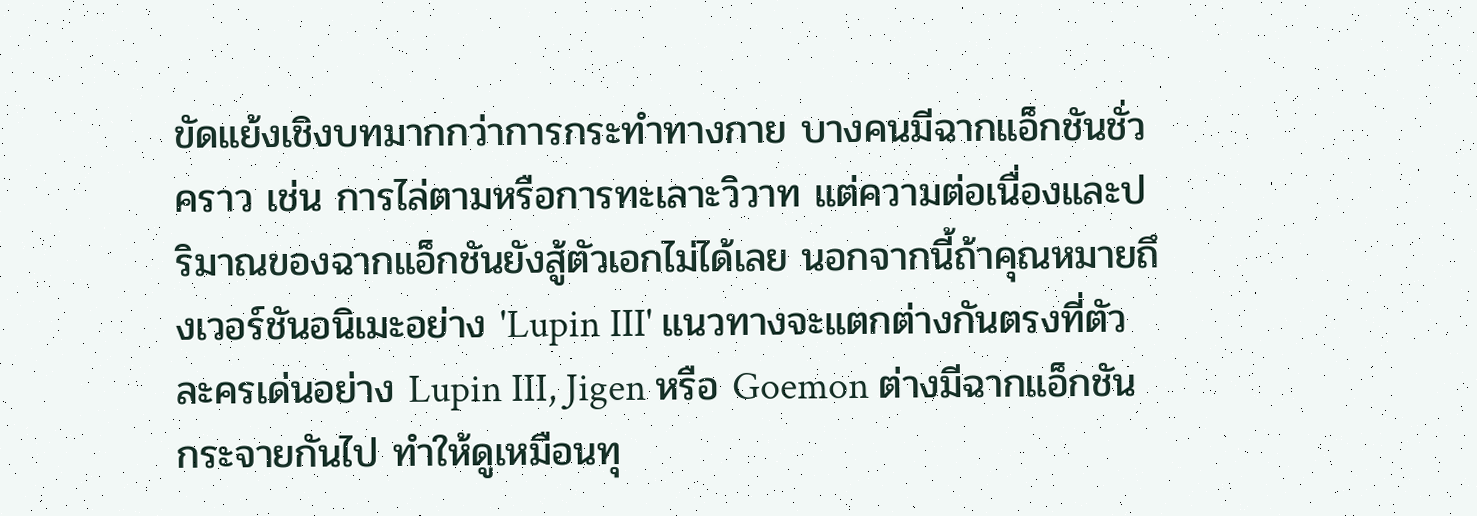ขัดแย้งเชิงบทมากกว่าการกระทำทางกาย บางคนมีฉากแอ็กชันชั่วคราว เช่น การไล่ตามหรือการทะเลาะวิวาท แต่ความต่อเนื่องและปริมาณของฉากแอ็กชันยังสู้ตัวเอกไม่ได้เลย นอกจากนี้ถ้าคุณหมายถึงเวอร์ชันอนิเมะอย่าง 'Lupin III' แนวทางจะแตกต่างกันตรงที่ตัวละครเด่นอย่าง Lupin III, Jigen หรือ Goemon ต่างมีฉากแอ็กชันกระจายกันไป ทำให้ดูเหมือนทุ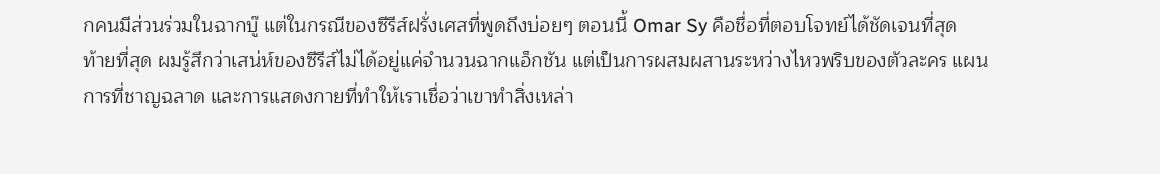กคนมีส่วนร่วมในฉากบู๊ แต่ในกรณีของซีรีส์ฝรั่งเศสที่พูดถึงบ่อยๆ ตอนนี้ Omar Sy คือชื่อที่ตอบโจทย์ได้ชัดเจนที่สุด
ท้ายที่สุด ผมรู้สึกว่าเสน่ห์ของซีรีส์ไม่ได้อยู่แค่จำนวนฉากแอ็กชัน แต่เป็นการผสมผสานระหว่างไหวพริบของตัวละคร แผนการที่ชาญฉลาด และการแสดงกายที่ทำให้เราเชื่อว่าเขาทำสิ่งเหล่า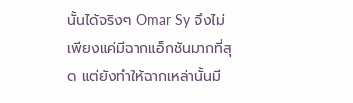นั้นได้จริงๆ Omar Sy จึงไม่เพียงแค่มีฉากแอ็กชันมากที่สุด แต่ยังทำให้ฉากเหล่านั้นมี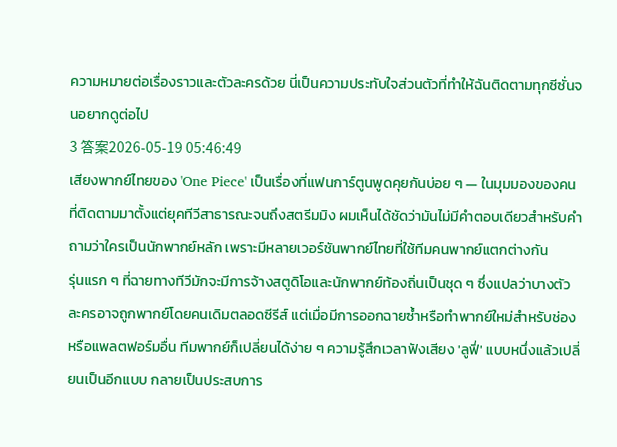ความหมายต่อเรื่องราวและตัวละครด้วย นี่เป็นความประทับใจส่วนตัวที่ทำให้ฉันติดตามทุกซีซั่นจนอยากดูต่อไป
3 答案2026-05-19 05:46:49
เสียงพากย์ไทยของ 'One Piece' เป็นเรื่องที่แฟนการ์ตูนพูดคุยกันบ่อย ๆ — ในมุมมองของคนที่ติดตามมาตั้งแต่ยุคทีวีสาธารณะจนถึงสตรีมมิง ผมเห็นได้ชัดว่ามันไม่มีคำตอบเดียวสำหรับคำถามว่าใครเป็นนักพากย์หลัก เพราะมีหลายเวอร์ชันพากย์ไทยที่ใช้ทีมคนพากย์แตกต่างกัน
รุ่นแรก ๆ ที่ฉายทางทีวีมักจะมีการจ้างสตูดิโอและนักพากย์ท้องถิ่นเป็นชุด ๆ ซึ่งแปลว่าบางตัวละครอาจถูกพากย์โดยคนเดิมตลอดซีรีส์ แต่เมื่อมีการออกฉายซ้ำหรือทำพากย์ใหม่สำหรับช่องหรือแพลตฟอร์มอื่น ทีมพากย์ก็เปลี่ยนได้ง่าย ๆ ความรู้สึกเวลาฟังเสียง 'ลูฟี่' แบบหนึ่งแล้วเปลี่ยนเป็นอีกแบบ กลายเป็นประสบการ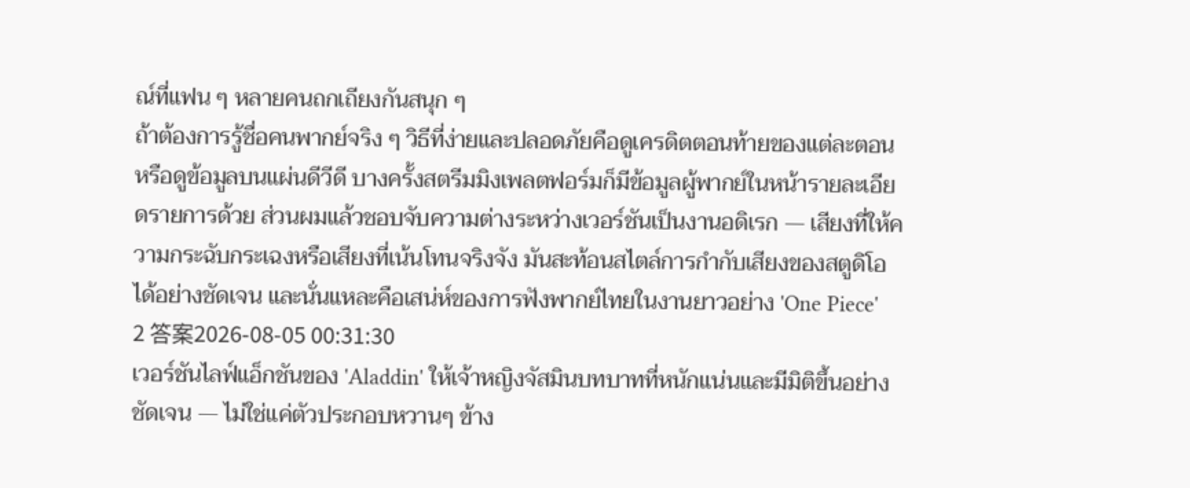ณ์ที่แฟน ๆ หลายคนถกเถียงกันสนุก ๆ
ถ้าต้องการรู้ชื่อคนพากย์จริง ๆ วิธีที่ง่ายและปลอดภัยคือดูเครดิตตอนท้ายของแต่ละตอนหรือดูข้อมูลบนแผ่นดีวีดี บางครั้งสตรีมมิงเพลตฟอร์มก็มีข้อมูลผู้พากย์ในหน้ารายละเอียดรายการด้วย ส่วนผมแล้วชอบจับความต่างระหว่างเวอร์ชันเป็นงานอดิเรก — เสียงที่ให้ความกระฉับกระเฉงหรือเสียงที่เน้นโทนจริงจัง มันสะท้อนสไตล์การกำกับเสียงของสตูดิโอได้อย่างชัดเจน และนั่นแหละคือเสน่ห์ของการฟังพากย์ไทยในงานยาวอย่าง 'One Piece'
2 答案2026-08-05 00:31:30
เวอร์ชันไลฟ์แอ็กชันของ 'Aladdin' ให้เจ้าหญิงจัสมินบทบาทที่หนักแน่นและมีมิติขึ้นอย่างชัดเจน — ไม่ใช่แค่ตัวประกอบหวานๆ ข้าง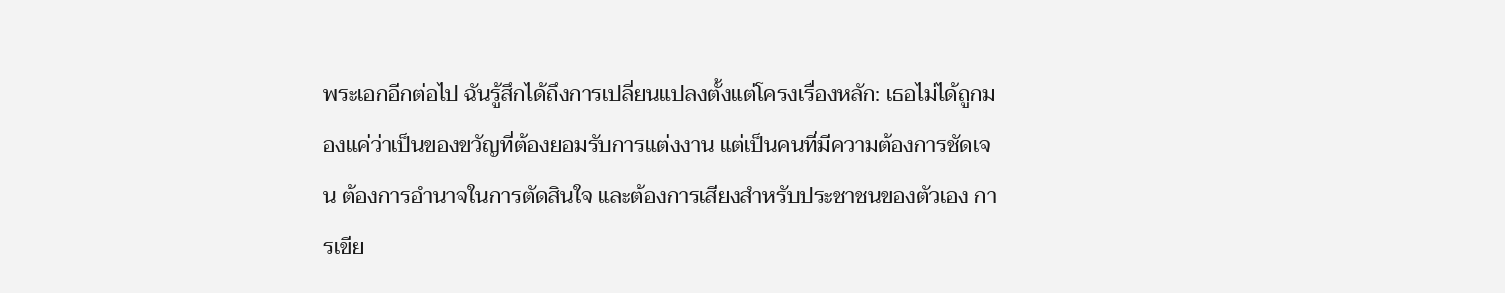พระเอกอีกต่อไป ฉันรู้สึกได้ถึงการเปลี่ยนแปลงตั้งแต่โครงเรื่องหลัก: เธอไม่ได้ถูกมองแค่ว่าเป็นของขวัญที่ต้องยอมรับการแต่งงาน แต่เป็นคนที่มีความต้องการชัดเจน ต้องการอำนาจในการตัดสินใจ และต้องการเสียงสำหรับประชาชนของตัวเอง การเขีย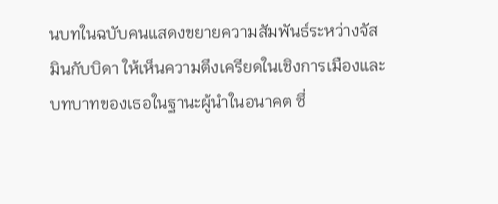นบทในฉบับคนแสดงขยายความสัมพันธ์ระหว่างจัสมินกับบิดา ให้เห็นความตึงเครียดในเชิงการเมืองและบทบาทของเธอในฐานะผู้นำในอนาคต ซึ่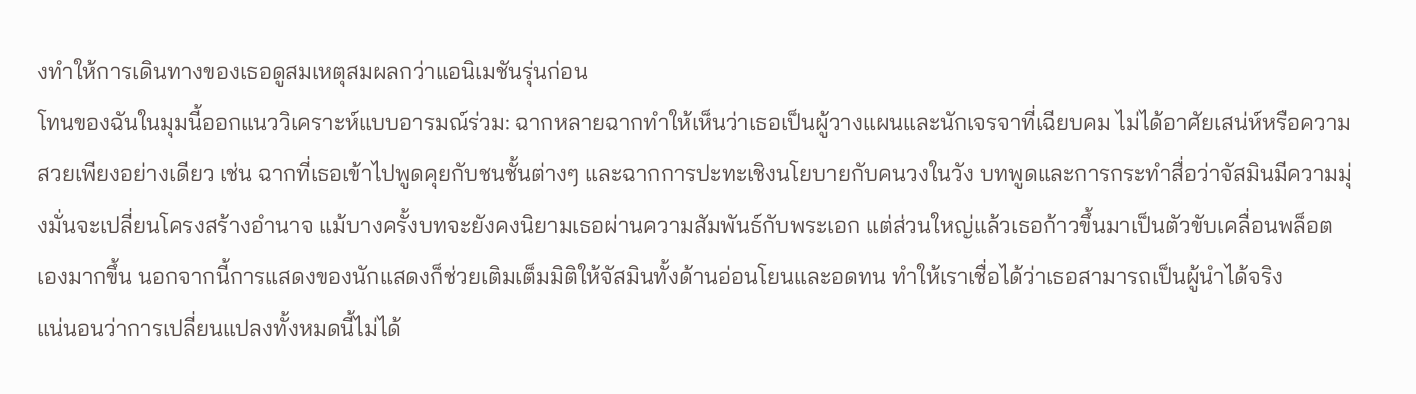งทำให้การเดินทางของเธอดูสมเหตุสมผลกว่าแอนิเมชันรุ่นก่อน
โทนของฉันในมุมนี้ออกแนววิเคราะห์แบบอารมณ์ร่วม: ฉากหลายฉากทำให้เห็นว่าเธอเป็นผู้วางแผนและนักเจรจาที่เฉียบคม ไม่ได้อาศัยเสน่ห์หรือความสวยเพียงอย่างเดียว เช่น ฉากที่เธอเข้าไปพูดคุยกับชนชั้นต่างๆ และฉากการปะทะเชิงนโยบายกับคนวงในวัง บทพูดและการกระทำสื่อว่าจัสมินมีความมุ่งมั่นจะเปลี่ยนโครงสร้างอำนาจ แม้บางครั้งบทจะยังคงนิยามเธอผ่านความสัมพันธ์กับพระเอก แต่ส่วนใหญ่แล้วเธอก้าวขึ้นมาเป็นตัวขับเคลื่อนพล็อตเองมากขึ้น นอกจากนี้การแสดงของนักแสดงก็ช่วยเติมเต็มมิติให้จัสมินทั้งด้านอ่อนโยนและอดทน ทำให้เราเชื่อได้ว่าเธอสามารถเป็นผู้นำได้จริง
แน่นอนว่าการเปลี่ยนแปลงทั้งหมดนี้ไม่ได้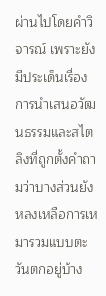ผ่านไปโดยคำวิจารณ์ เพราะยังมีประเด็นเรื่องการนำเสนอวัฒนธรรมและสไตลิงที่ถูกตั้งคำถามว่าบางส่วนยังหลงเหลือการเหมารวมแบบตะวันตกอยู่บ้าง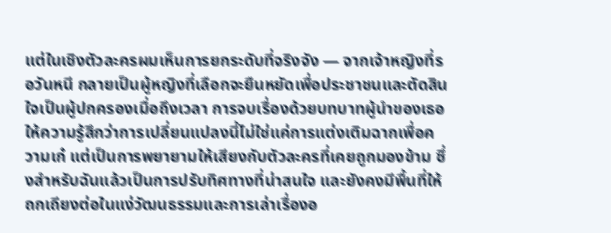แต่ในเชิงตัวละครผมเห็นการยกระดับที่จริงจัง — จากเจ้าหญิงที่รอวันหนี กลายเป็นผู้หญิงที่เลือกจะยืนหยัดเพื่อประชาชนและตัดสินใจเป็นผู้ปกครองเมื่อถึงเวลา การจบเรื่องด้วยบทบาทผู้นำของเธอให้ความรู้สึกว่าการเปลี่ยนแปลงนี้ไม่ใช่แค่การแต่งเติมฉากเพื่อความเก๋ แต่เป็นการพยายามให้เสียงกับตัวละครที่เคยถูกมองข้าม ซึ่งสำหรับฉันแล้วเป็นการปรับทิศทางที่น่าสนใจ และยังคงมีพื้นที่ให้ถกเถียงต่อในแง่วัฒนธรรมและการเล่าเรื่องอ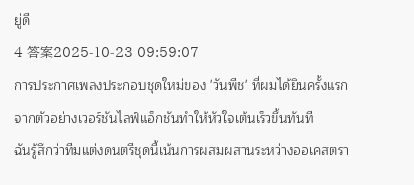ยู่ดี
4 答案2025-10-23 09:59:07
การประกาศเพลงประกอบชุดใหม่ของ 'วันพีช' ที่ผมได้ยินครั้งแรกจากตัวอย่างเวอร์ชันไลฟ์แอ็กชันทำให้หัวใจเต้นเร็วขึ้นทันที
ฉันรู้สึกว่าทีมแต่งดนตรีชุดนี้เน้นการผสมผสานระหว่างออเคสตรา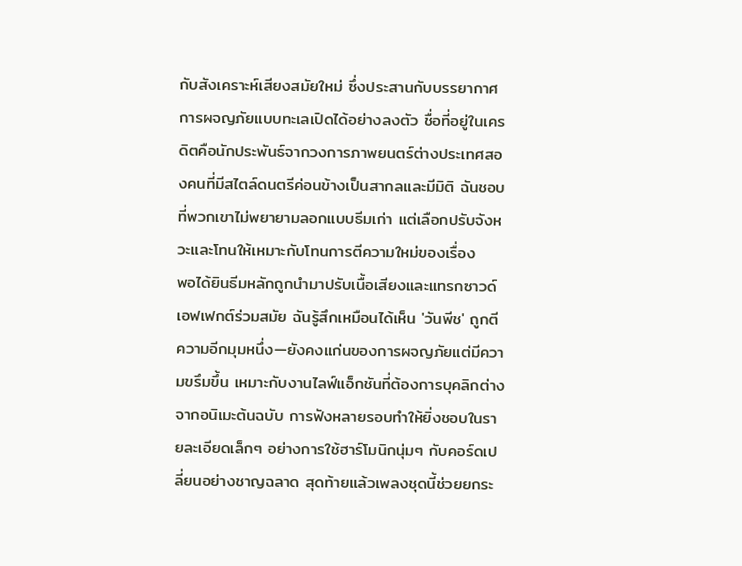กับสังเคราะห์เสียงสมัยใหม่ ซึ่งประสานกับบรรยากาศการผจญภัยแบบทะเลเปิดได้อย่างลงตัว ชื่อที่อยู่ในเครดิตคือนักประพันธ์จากวงการภาพยนตร์ต่างประเทศสองคนที่มีสไตล์ดนตรีค่อนข้างเป็นสากลและมีมิติ ฉันชอบที่พวกเขาไม่พยายามลอกแบบธีมเก่า แต่เลือกปรับจังหวะและโทนให้เหมาะกับโทนการตีความใหม่ของเรื่อง
พอได้ยินธีมหลักถูกนำมาปรับเนื้อเสียงและแทรกซาวด์เอฟเฟกต์ร่วมสมัย ฉันรู้สึกเหมือนได้เห็น 'วันพีช' ถูกตีความอีกมุมหนึ่ง—ยังคงแก่นของการผจญภัยแต่มีความขรึมขึ้น เหมาะกับงานไลฟ์แอ็กชันที่ต้องการบุคลิกต่างจากอนิเมะต้นฉบับ การฟังหลายรอบทำให้ยิ่งชอบในรายละเอียดเล็กๆ อย่างการใช้ฮาร์โมนิกนุ่มๆ กับคอร์ดเปลี่ยนอย่างชาญฉลาด สุดท้ายแล้วเพลงชุดนี้ช่วยยกระ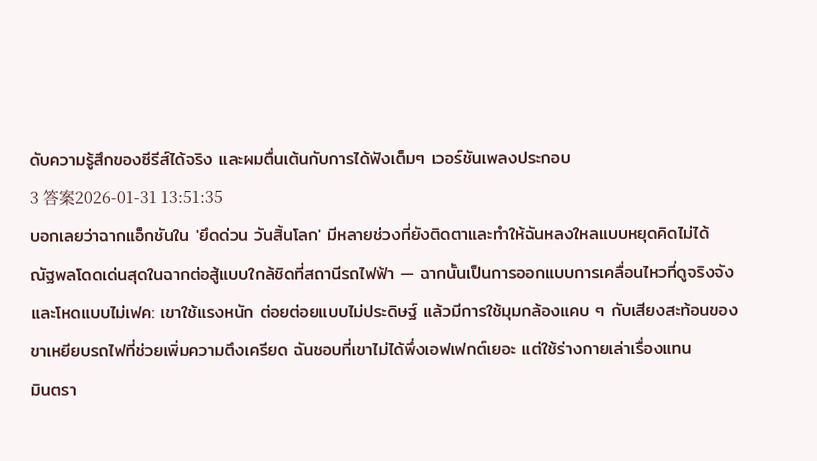ดับความรู้สึกของซีรีส์ได้จริง และผมตื่นเต้นกับการได้ฟังเต็มๆ เวอร์ชันเพลงประกอบ
3 答案2026-01-31 13:51:35
บอกเลยว่าฉากแอ็กชันใน 'ยึดด่วน วันสิ้นโลก' มีหลายช่วงที่ยังติดตาและทำให้ฉันหลงใหลแบบหยุดคิดไม่ได้
ณัฐพลโดดเด่นสุดในฉากต่อสู้แบบใกล้ชิดที่สถานีรถไฟฟ้า — ฉากนั้นเป็นการออกแบบการเคลื่อนไหวที่ดูจริงจังและโหดแบบไม่เฟค: เขาใช้แรงหนัก ต่อยต่อยแบบไม่ประดิษฐ์ แล้วมีการใช้มุมกล้องแคบ ๆ กับเสียงสะท้อนของขาเหยียบรถไฟที่ช่วยเพิ่มความตึงเครียด ฉันชอบที่เขาไม่ได้พึ่งเอฟเฟกต์เยอะ แต่ใช้ร่างกายเล่าเรื่องแทน
มินตรา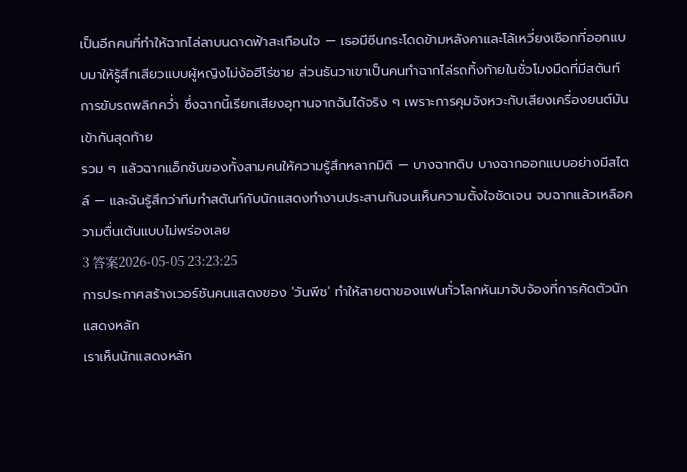เป็นอีกคนที่ทำให้ฉากไล่ลาบนดาดฟ้าสะเทือนใจ — เธอมีซีนกระโดดข้ามหลังคาและโล้เหวี่ยงเชือกที่ออกแบบมาให้รู้สึกเสียวแบบผู้หญิงไม่ง้อฮีโร่ชาย ส่วนธันวาเขาเป็นคนทำฉากไล่รถทิ้งท้ายในชั่วโมงมืดที่มีสตันท์การขับรถพลิกคว่ำ ซึ่งฉากนี้เรียกเสียงอุทานจากฉันได้จริง ๆ เพราะการคุมจังหวะกับเสียงเครื่องยนต์มันเข้ากันสุดท้าย
รวม ๆ แล้วฉากแอ็กชันของทั้งสามคนให้ความรู้สึกหลากมิติ — บางฉากดิบ บางฉากออกแบบอย่างมีสไตล์ — และฉันรู้สึกว่าทีมทำสตันท์กับนักแสดงทำงานประสานกันจนเห็นความตั้งใจชัดเจน จบฉากแล้วเหลือความตื่นเต้นแบบไม่พร่องเลย
3 答案2026-05-05 23:23:25
การประกาศสร้างเวอร์ชันคนแสดงของ 'วันพีช' ทำให้สายตาของแฟนทั่วโลกหันมาจับจ้องที่การคัดตัวนักแสดงหลัก
เราเห็นนักแสดงหลัก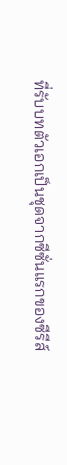ที่รับบทตัวเอกเป็นชุดจากซีซั่นแรกของซีรีส์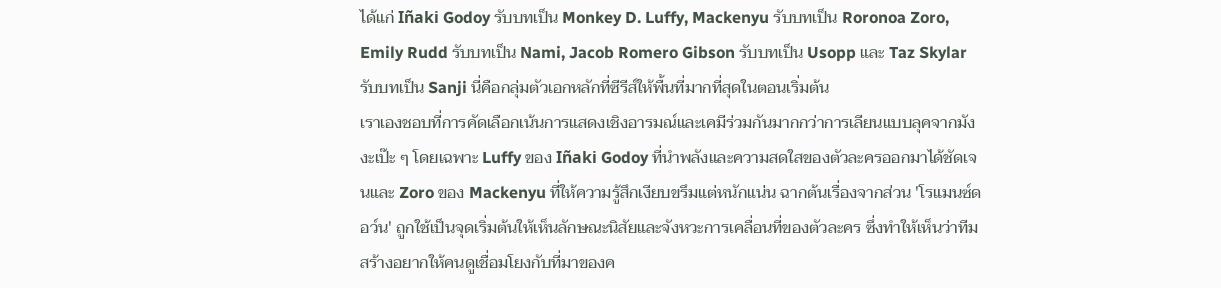ได้แก่ Iñaki Godoy รับบทเป็น Monkey D. Luffy, Mackenyu รับบทเป็น Roronoa Zoro, Emily Rudd รับบทเป็น Nami, Jacob Romero Gibson รับบทเป็น Usopp และ Taz Skylar รับบทเป็น Sanji นี่คือกลุ่มตัวเอกหลักที่ซีรีส์ให้พื้นที่มากที่สุดในตอนเริ่มต้น
เราเองชอบที่การคัดเลือกเน้นการแสดงเชิงอารมณ์และเคมีร่วมกันมากกว่าการเลียนแบบลุคจากมังงะเป๊ะ ๆ โดยเฉพาะ Luffy ของ Iñaki Godoy ที่นำพลังและความสดใสของตัวละครออกมาได้ชัดเจนและ Zoro ของ Mackenyu ที่ให้ความรู้สึกเงียบขรึมแต่หนักแน่น ฉากต้นเรื่องจากส่วน 'โรแมนซ์ดอว์น' ถูกใช้เป็นจุดเริ่มต้นให้เห็นลักษณะนิสัยและจังหวะการเคลื่อนที่ของตัวละคร ซึ่งทำให้เห็นว่าทีมสร้างอยากให้คนดูเชื่อมโยงกับที่มาของค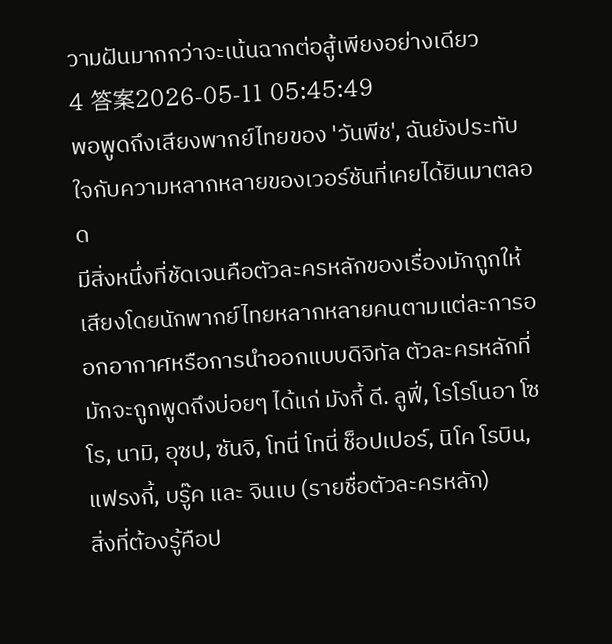วามฝันมากกว่าจะเน้นฉากต่อสู้เพียงอย่างเดียว
4 答案2026-05-11 05:45:49
พอพูดถึงเสียงพากย์ไทยของ 'วันพีช', ฉันยังประทับใจกับความหลากหลายของเวอร์ชันที่เคยได้ยินมาตลอด
มีสิ่งหนึ่งที่ชัดเจนคือตัวละครหลักของเรื่องมักถูกให้เสียงโดยนักพากย์ไทยหลากหลายคนตามแต่ละการออกอากาศหรือการนำออกแบบดิจิทัล ตัวละครหลักที่มักจะถูกพูดถึงบ่อยๆ ได้แก่ มังกี้ ดี. ลูฟี่, โรโรโนอา โซโร, นามิ, อุซป, ซันจิ, โทนี่ โทนี่ ช็อปเปอร์, นิโค โรบิน, แฟรงกี้, บรู๊ค และ จินเบ (รายชื่อตัวละครหลัก)
สิ่งที่ต้องรู้คือป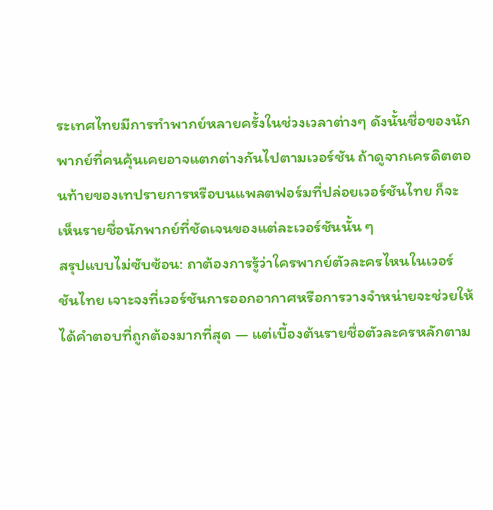ระเทศไทยมีการทำพากย์หลายครั้งในช่วงเวลาต่างๆ ดังนั้นชื่อของนักพากย์ที่คนคุ้นเคยอาจแตกต่างกันไปตามเวอร์ชัน ถ้าดูจากเครดิตตอนท้ายของเทปรายการหรือบนแพลตฟอร์มที่ปล่อยเวอร์ชันไทย ก็จะเห็นรายชื่อนักพากย์ที่ชัดเจนของแต่ละเวอร์ชันนั้น ๆ
สรุปแบบไม่ซับซ้อน: ถาต้องการรู้ว่าใครพากย์ตัวละครไหนในเวอร์ชันไทย เจาะจงที่เวอร์ชันการออกอากาศหรือการวางจำหน่ายจะช่วยให้ได้คำตอบที่ถูกต้องมากที่สุด — แต่เบื้องต้นรายชื่อตัวละครหลักตาม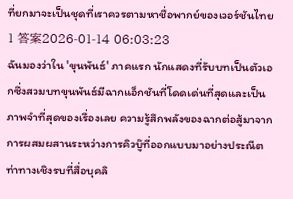ที่ยกมาจะเป็นชุดที่เราควรตามหาชื่อพากย์ของเวอร์ชันไทย
1 答案2026-01-14 06:03:23
ฉันมองว่าใน 'ขุนพันธ์' ภาคแรก นักแสดงที่รับบทเป็นตัวเอกซึ่งสวมบทขุนพันธ์มีฉากแอ็กชันที่โดดเด่นที่สุดและเป็นภาพจำที่สุดของเรื่องเลย ความรู้สึกพลังของฉากต่อสู้มาจากการผสมผสานระหว่างการคิวบู๊ที่ออกแบบมาอย่างประณีต ท่าทางเชิงรบที่สื่อบุคลิ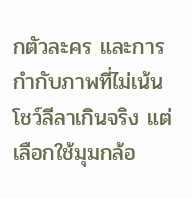กตัวละคร และการกำกับภาพที่ไม่เน้นโชว์ลีลาเกินจริง แต่เลือกใช้มุมกล้อ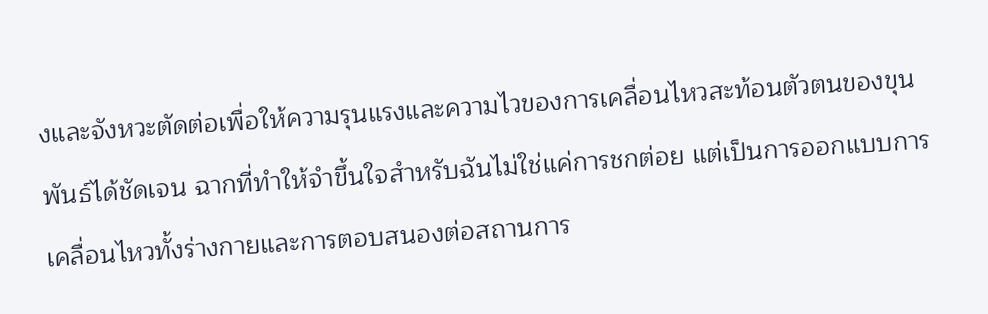งและจังหวะตัดต่อเพื่อให้ความรุนแรงและความไวของการเคลื่อนไหวสะท้อนตัวตนของขุนพันธ์ได้ชัดเจน ฉากที่ทำให้จำขึ้นใจสำหรับฉันไม่ใช่แค่การชกต่อย แต่เป็นการออกแบบการเคลื่อนไหวทั้งร่างกายและการตอบสนองต่อสถานการ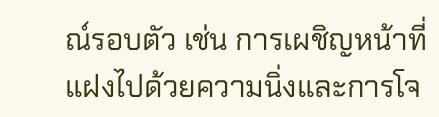ณ์รอบตัว เช่น การเผชิญหน้าที่แฝงไปด้วยความนิ่งและการโจ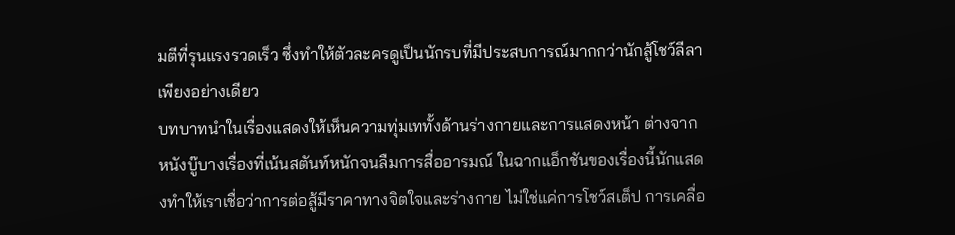มตีที่รุนแรงรวดเร็ว ซึ่งทำให้ตัวละครดูเป็นนักรบที่มีประสบการณ์มากกว่านักสู้โชว์ลีลาเพียงอย่างเดียว
บทบาทนำในเรื่องแสดงให้เห็นความทุ่มเททั้งด้านร่างกายและการแสดงหน้า ต่างจากหนังบู๊บางเรื่องที่เน้นสตันท์หนักจนลืมการสื่ออารมณ์ ในฉากแอ็กชันของเรื่องนี้นักแสดงทำให้เราเชื่อว่าการต่อสู้มีราคาทางจิตใจและร่างกาย ไม่ใช่แค่การโชว์สเต็ป การเคลื่อ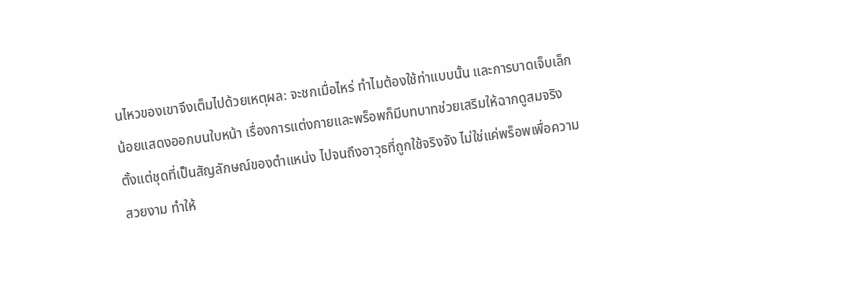นไหวของเขาจึงเต็มไปด้วยเหตุผล: จะชกเมื่อไหร่ ทำไมต้องใช้ท่าแบบนั้น และการบาดเจ็บเล็กน้อยแสดงออกบนใบหน้า เรื่องการแต่งกายและพร็อพก็มีบทบาทช่วยเสริมให้ฉากดูสมจริง ตั้งแต่ชุดที่เป็นสัญลักษณ์ของตำแหน่ง ไปจนถึงอาวุธที่ถูกใช้จริงจัง ไม่ใช่แค่พร็อพเพื่อความสวยงาม ทำให้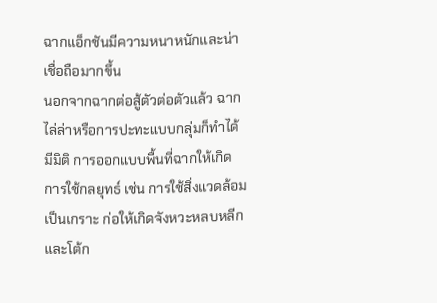ฉากแอ็กชันมีความหนาหนักและน่าเชื่อถือมากขึ้น
นอกจากฉากต่อสู้ตัวต่อตัวแล้ว ฉากไล่ล่าหรือการปะทะแบบกลุ่มก็ทำได้มีมิติ การออกแบบพื้นที่ฉากให้เกิดการใช้กลยุทธ์ เช่น การใช้สิ่งแวดล้อมเป็นเกราะ ก่อให้เกิดจังหวะหลบหลีกและโต้ก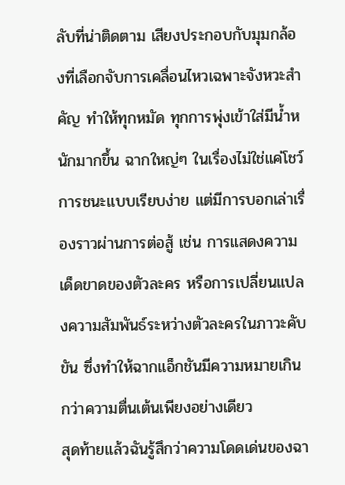ลับที่น่าติดตาม เสียงประกอบกับมุมกล้องที่เลือกจับการเคลื่อนไหวเฉพาะจังหวะสำคัญ ทำให้ทุกหมัด ทุกการพุ่งเข้าใส่มีน้ำหนักมากขึ้น ฉากใหญ่ๆ ในเรื่องไม่ใช่แค่โชว์การชนะแบบเรียบง่าย แต่มีการบอกเล่าเรื่องราวผ่านการต่อสู้ เช่น การแสดงความเด็ดขาดของตัวละคร หรือการเปลี่ยนแปลงความสัมพันธ์ระหว่างตัวละครในภาวะคับขัน ซึ่งทำให้ฉากแอ็กชันมีความหมายเกินกว่าความตื่นเต้นเพียงอย่างเดียว
สุดท้ายแล้วฉันรู้สึกว่าความโดดเด่นของฉา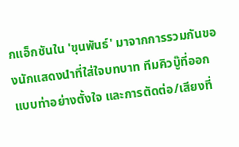กแอ็กชันใน 'ขุนพันธ์' มาจากการรวมกันของนักแสดงนำที่ใส่ใจบทบาท ทีมคิวบู๊ที่ออกแบบท่าอย่างตั้งใจ และการตัดต่อ/เสียงที่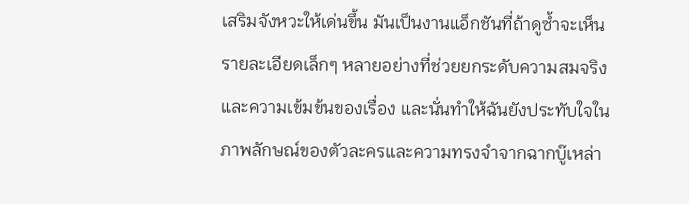เสริมจังหวะให้เด่นขึ้น มันเป็นงานแอ็กชันที่ถ้าดูซ้ำจะเห็นรายละเอียดเล็กๆ หลายอย่างที่ช่วยยกระดับความสมจริงและความเข้มข้นของเรื่อง และนั่นทำให้ฉันยังประทับใจในภาพลักษณ์ของตัวละครและความทรงจำจากฉากบู๊เหล่า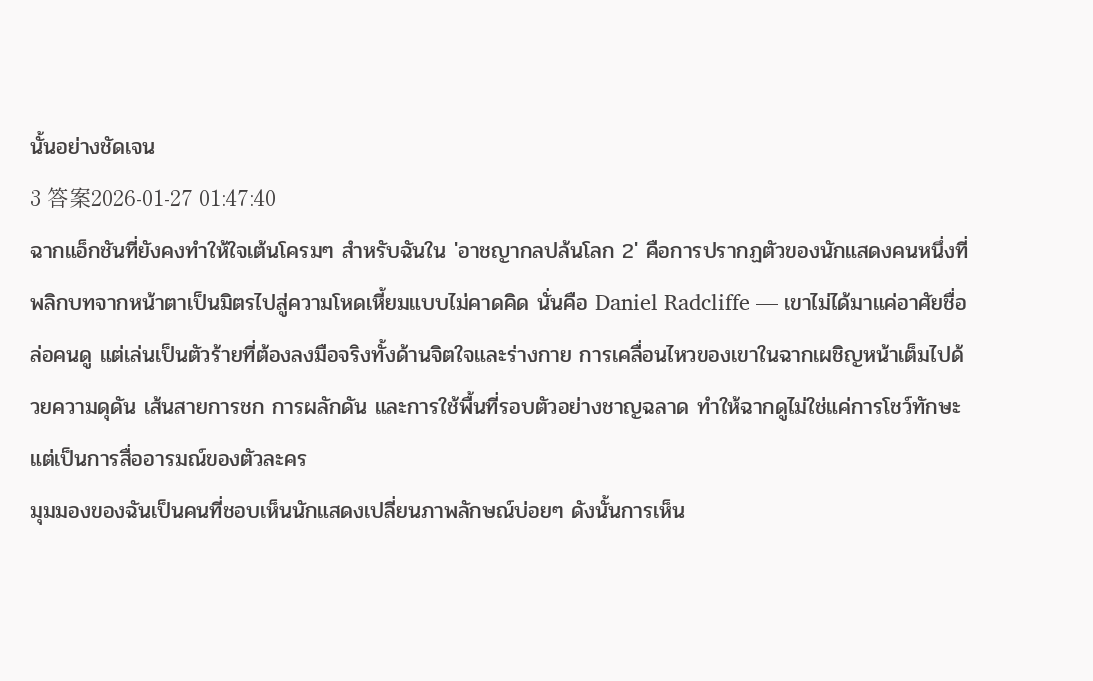นั้นอย่างชัดเจน
3 答案2026-01-27 01:47:40
ฉากแอ็กชันที่ยังคงทำให้ใจเต้นโครมๆ สำหรับฉันใน 'อาชญากลปล้นโลก 2' คือการปรากฏตัวของนักแสดงคนหนึ่งที่พลิกบทจากหน้าตาเป็นมิตรไปสู่ความโหดเหี้ยมแบบไม่คาดคิด นั่นคือ Daniel Radcliffe — เขาไม่ได้มาแค่อาศัยชื่อล่อคนดู แต่เล่นเป็นตัวร้ายที่ต้องลงมือจริงทั้งด้านจิตใจและร่างกาย การเคลื่อนไหวของเขาในฉากเผชิญหน้าเต็มไปด้วยความดุดัน เส้นสายการชก การผลักดัน และการใช้พื้นที่รอบตัวอย่างชาญฉลาด ทำให้ฉากดูไม่ใช่แค่การโชว์ทักษะ แต่เป็นการสื่ออารมณ์ของตัวละคร
มุมมองของฉันเป็นคนที่ชอบเห็นนักแสดงเปลี่ยนภาพลักษณ์บ่อยๆ ดังนั้นการเห็น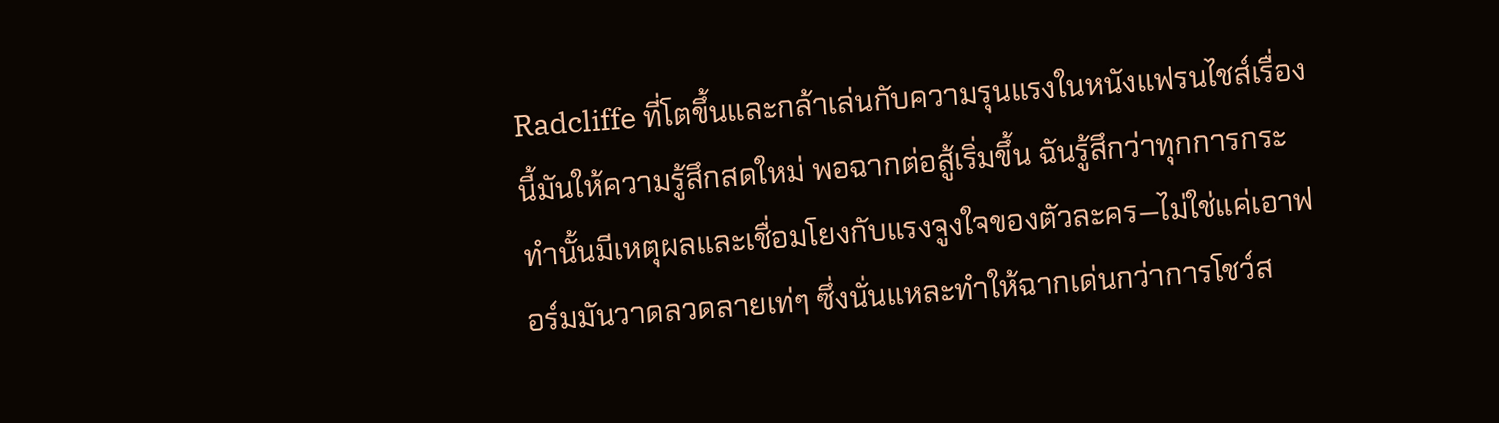Radcliffe ที่โตขึ้นและกล้าเล่นกับความรุนแรงในหนังแฟรนไชส์เรื่องนี้มันให้ความรู้สึกสดใหม่ พอฉากต่อสู้เริ่มขึ้น ฉันรู้สึกว่าทุกการกระทำนั้นมีเหตุผลและเชื่อมโยงกับแรงจูงใจของตัวละคร—ไม่ใช่แค่เอาฟอร์มมันวาดลวดลายเท่ๆ ซึ่งนั่นแหละทำให้ฉากเด่นกว่าการโชว์ส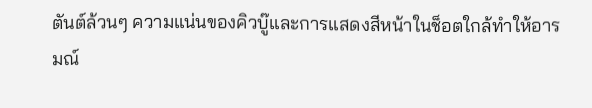ตันต์ล้วนๆ ความแน่นของคิวบู๊และการแสดงสีหน้าในช็อตใกล้ทำให้อารมณ์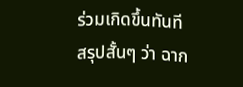ร่วมเกิดขึ้นทันที
สรุปสั้นๆ ว่า ฉาก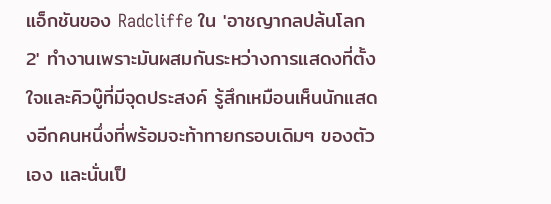แอ็กชันของ Radcliffe ใน 'อาชญากลปล้นโลก 2' ทำงานเพราะมันผสมกันระหว่างการแสดงที่ตั้งใจและคิวบู๊ที่มีจุดประสงค์ รู้สึกเหมือนเห็นนักแสดงอีกคนหนึ่งที่พร้อมจะท้าทายกรอบเดิมๆ ของตัวเอง และนั่นเป็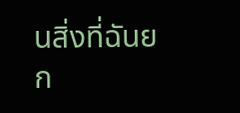นสิ่งที่ฉันยก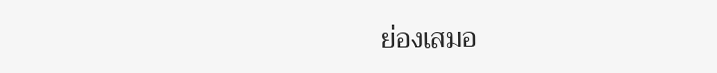ย่องเสมอ